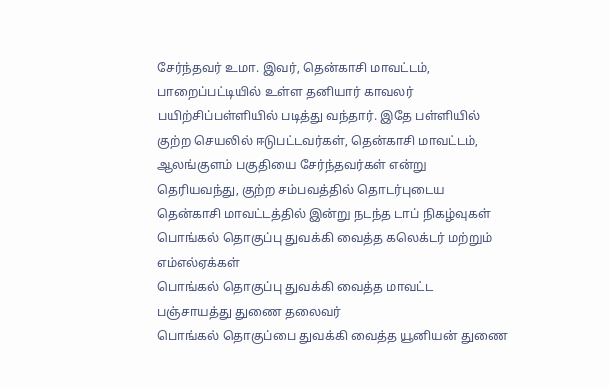சேர்ந்தவர் உமா. இவர், தென்காசி மாவட்டம், பாறைப்பட்டியில் உள்ள தனியார் காவலர் பயிற்சிப்பள்ளியில் படித்து வந்தார். இதே பள்ளியில்
குற்ற செயலில் ஈடுபட்டவர்கள், தென்காசி மாவட்டம், ஆலங்குளம் பகுதியை சேர்ந்தவர்கள் என்று தெரியவந்து, குற்ற சம்பவத்தில் தொடர்புடைய
தென்காசி மாவட்டத்தில் இன்று நடந்த டாப் நிகழ்வுகள்
பொங்கல் தொகுப்பு துவக்கி வைத்த கலெக்டர் மற்றும் எம்எல்ஏக்கள்
பொங்கல் தொகுப்பு துவக்கி வைத்த மாவட்ட பஞ்சாயத்து துணை தலைவர்
பொங்கல் தொகுப்பை துவக்கி வைத்த யூனியன் துணை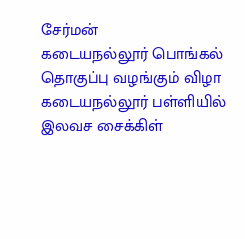சேர்மன்
கடையநல்லூர் பொங்கல் தொகுப்பு வழங்கும் விழா
கடையநல்லூர் பள்ளியில் இலவச சைக்கிள்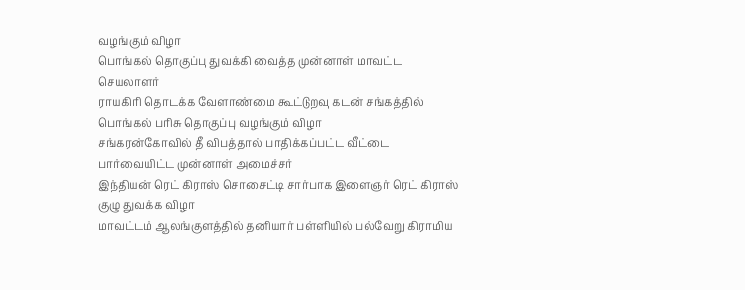வழங்கும் விழா
பொங்கல் தொகுப்பு துவக்கி வைத்த முன்னாள் மாவட்ட செயலாளர்
ராயகிரி தொடக்க வேளாண்மை கூட்டுறவு கடன் சங்கத்தில் பொங்கல் பரிசு தொகுப்பு வழங்கும் விழா
சங்கரன்கோவில் தீ விபத்தால் பாதிக்கப்பட்ட வீட்டை பார்வையிட்ட முன்னாள் அமைச்சர்
இந்தியன் ரெட் கிராஸ் சொசைட்டி சார்பாக இளைஞர் ரெட் கிராஸ் குழு துவக்க விழா
மாவட்டம் ஆலங்குளத்தில் தனியார் பள்ளியில் பல்வேறு கிராமிய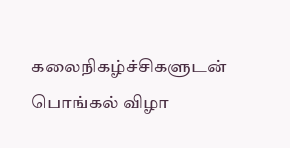கலைநிகழ்ச்சிகளுடன் பொங்கல் விழா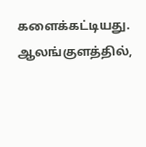களைக்கட்டியது. ஆலங்குளத்தில்,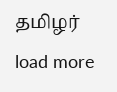தமிழர்
load more